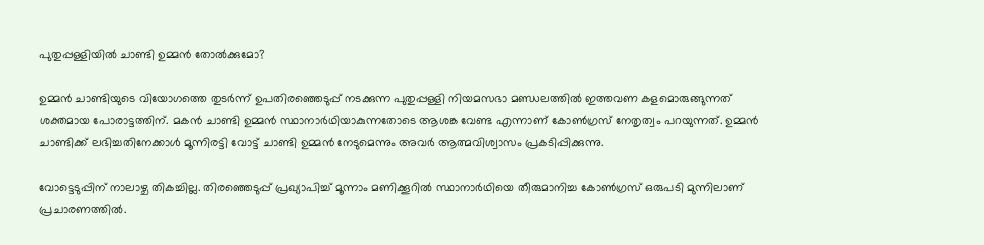പുതുപ്പള്ളിയിൽ ചാണ്ടി ഉമ്മൻ തോൽക്കുമോ?

ഉമ്മന്‍ ചാണ്ടിയുടെ വിയോഗത്തെ തുടര്‍ന്ന് ഉപതിരഞ്ഞെടുപ്പ് നടക്കുന്ന പുതുപ്പള്ളി നിയമസഭാ മണ്ഡലത്തില്‍ ഇത്തവണ കളമൊരുങ്ങുന്നത് ശക്തമായ പോരാട്ടത്തിന്. മകന്‍ ചാണ്ടി ഉമ്മന്‍ സ്ഥാനാര്‍ഥിയാകുന്നതോടെ ആശങ്ക വേണ്ട എന്നാണ് കോണ്‍ഗ്രസ് നേതൃത്വം പറയുന്നത്. ഉമ്മന്‍ ചാണ്ടിക്ക് ലഭിച്ചതിനേക്കാള്‍ മൂന്നിരട്ടി വോട്ട് ചാണ്ടി ഉമ്മന്‍ നേടുമെന്നും അവര്‍ ആത്മവിശ്വാസം പ്രകടിപ്പിക്കുന്നു.

വോട്ടെടുപ്പിന് നാലാഴ്ച തികച്ചില്ല. തിരഞ്ഞെടുപ്പ് പ്രഖ്യാപിച്ച് മൂന്നാം മണിക്കൂറില്‍ സ്ഥാനാര്‍ഥിയെ തീരുമാനിച്ച കോണ്‍ഗ്രസ് ഒരുപടി മുന്നിലാണ് പ്രചാരണത്തില്‍.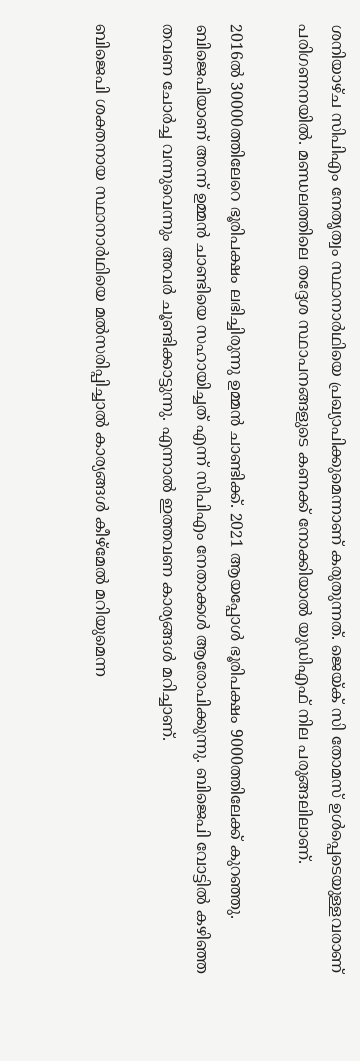ശനിയാഴ്ച സിപിഎം നേതൃത്വം സ്ഥാനാര്‍ഥിയെ പ്രഖ്യാപിക്കുമെന്നാണ് കരുതുന്നത്. ജെയ്ക് സി തോമസ് ഉള്‍പ്പെടെയുള്ളവരാണ് പരിഗണനയില്‍. മണ്ഡലത്തിലെ തദ്ദേശ സ്ഥാപനങ്ങളുടെ കണക്ക് നോക്കിയാല്‍ യുഡിഎഫ് നില പരുങ്ങലിലാണ്.

2016ല്‍ 30000ത്തിലേറെ ഭൂരിപക്ഷം ലഭിച്ചിരുന്നു ഉമ്മന്‍ ചാണ്ടിക്ക്. 2021 ആയപ്പോള്‍ ഭൂരിപക്ഷം 9000ത്തിലേക്ക് കുറഞ്ഞു. ബിജെപിയാണ് അന്ന് ഉമ്മന്‍ ചാണ്ടിയെ സഹായിച്ചത് എന്ന് സിപിഎം നേതാക്കള്‍ ആരോപിക്കുന്നു. ബിജെപി വോട്ടില്‍ കഴിഞ്ഞ തവണ ചോര്‍ച്ച വന്നുവെന്നും അവര്‍ ചൂണ്ടിക്കാട്ടുന്നു. എന്നാല്‍ ഇത്തവണ കാര്യങ്ങള്‍ മറിച്ചാണ്.

ബിജെപി ശക്തനായ സ്ഥാനാര്‍ഥിയെ മല്‍സരിപ്പിച്ചാല്‍ കാര്യങ്ങള്‍ കീഴ്മേല്‍ മറിയുമെന്ന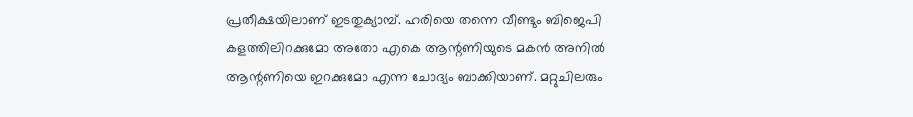പ്രതീക്ഷയിലാണ് ഇടതുക്യാമ്പ്. ഹരിയെ തന്നെ വീണ്ടും ബിജെപി കളത്തിലിറക്കുമോ അതോ എകെ ആന്റണിയുടെ മകന്‍ അനില്‍ ആന്റണിയെ ഇറക്കുമോ എന്ന ചോദ്യം ബാക്കിയാണ്. മറ്റുചിലരും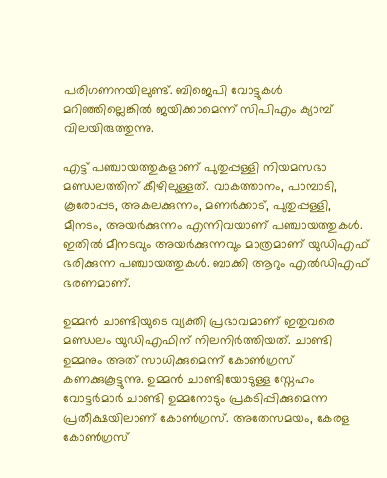പരിഗണനയിലുണ്ട്. ബിജെപി വോട്ടുകള്‍ മറിഞ്ഞില്ലെങ്കില്‍ ജയിക്കാമെന്ന് സിപിഎം ക്യാമ്പ് വിലയിരുത്തുന്നു.

എട്ട് പഞ്ചായത്തുകളാണ് പുതുപ്പള്ളി നിയമസഭാ മണ്ഡലത്തിന് കീഴിലുള്ളത്. വാകത്താനം, പാമ്പാടി, കൂരോപ്പട, അകലക്കുന്നം, മണര്‍ക്കാട്, പുതുപ്പള്ളി, മീനടം, അയര്‍ക്കുന്നം എന്നിവയാണ് പഞ്ചായത്തുകള്‍. ഇതില്‍ മീനടവും അയര്‍ക്കുന്നവും മാത്രമാണ് യുഡിഎഫ് ഭരിക്കുന്ന പഞ്ചായത്തുകള്‍. ബാക്കി ആറും എല്‍ഡിഎഫ് ഭരണമാണ്.

ഉമ്മന്‍ ചാണ്ടിയുടെ വ്യക്തി പ്രഭാവമാണ് ഇതുവരെ മണ്ഡലം യുഡിഎഫിന് നിലനിര്‍ത്തിയത്. ചാണ്ടി ഉമ്മനും അത് സാധിക്കുമെന്ന് കോണ്‍ഗ്രസ് കണക്കുകൂട്ടുന്നു. ഉമ്മന്‍ ചാണ്ടിയോടുള്ള സ്നേഹം വോട്ടര്‍മാര്‍ ചാണ്ടി ഉമ്മനോടും പ്രകടിപ്പിക്കുമെന്ന പ്രതീക്ഷയിലാണ് കോണ്‍ഗ്രസ്. അതേസമയം, കേരള കോണ്‍ഗ്രസ്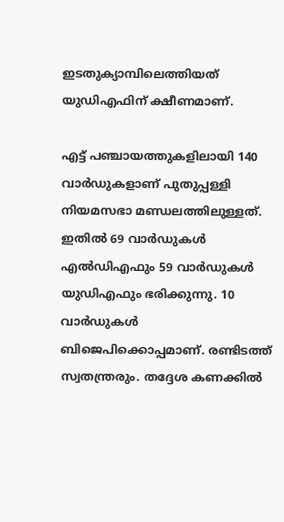ഇടതുക്യാമ്പിലെത്തിയത് യുഡിഎഫിന് ക്ഷീണമാണ്.

എട്ട് പഞ്ചായത്തുകളിലായി 140 വാര്‍ഡുകളാണ് പുതുപ്പള്ളി നിയമസഭാ മണ്ഡലത്തിലുള്ളത്. ഇതില്‍ 69 വാര്‍ഡുകള്‍ എല്‍ഡിഎഫും 59 വാര്‍ഡുകള്‍ യുഡിഎഫും ഭരിക്കുന്നു. 10 വാര്‍ഡുകള്‍ ബിജെപിക്കൊപ്പമാണ്. രണ്ടിടത്ത് സ്വതന്ത്രരും. തദ്ദേശ കണക്കില്‍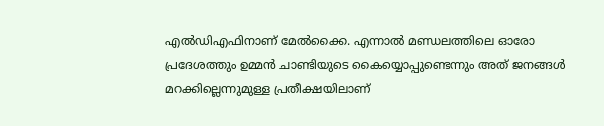എല്‍ഡിഎഫിനാണ് മേല്‍ക്കൈ. എന്നാല്‍ മണ്ഡലത്തിലെ ഓരോ പ്രദേശത്തും ഉമ്മന്‍ ചാണ്ടിയുടെ കൈയ്യൊപ്പുണ്ടെന്നും അത് ജനങ്ങള്‍ മറക്കില്ലെന്നുമുള്ള പ്രതീക്ഷയിലാണ്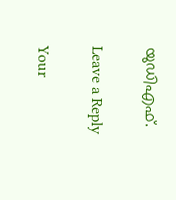യുഡിഎഫ്.

Leave a Reply

Your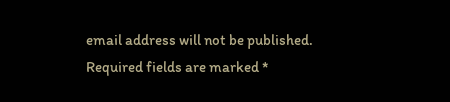email address will not be published. Required fields are marked *